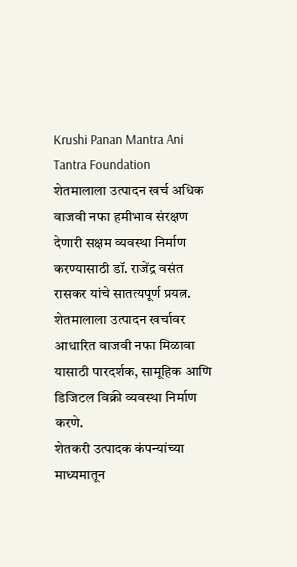Krushi Panan Mantra Ani Tantra Foundation
शेतमालाला उत्पादन खर्च अधिक वाजवी नफा हमीभाव संरक्षण देणारी सक्षम व्यवस्था निर्माण करण्यासाठी डॉ. राजेंद्र वसंत रासकर यांचे सातत्यपूर्ण प्रयत्न.
शेतमालाला उत्पादन खर्चावर आधारित वाजवी नफा मिळावा यासाठी पारदर्शक, सामूहिक आणि डिजिटल विक्री व्यवस्था निर्माण करणे.
शेतकरी उत्पादक कंपन्यांच्या माध्यमातून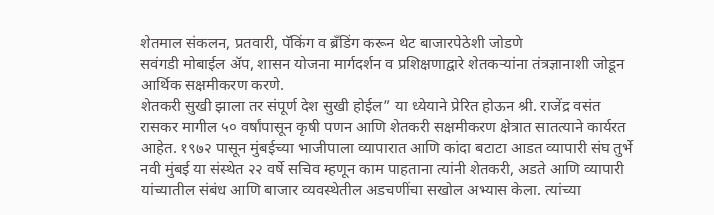शेतमाल संकलन, प्रतवारी, पॅकिंग व ब्रँडिंग करून थेट बाजारपेठेशी जोडणे
सवंगडी मोबाईल ॲप, शासन योजना मार्गदर्शन व प्रशिक्षणाद्वारे शेतकऱ्यांना तंत्रज्ञानाशी जोडून आर्थिक सक्षमीकरण करणे.
शेतकरी सुखी झाला तर संपूर्ण देश सुखी होईल” या ध्येयाने प्रेरित होऊन श्री. राजेंद्र वसंत रासकर मागील ५० वर्षांपासून कृषी पणन आणि शेतकरी सक्षमीकरण क्षेत्रात सातत्याने कार्यरत आहेत. १९७२ पासून मुंबईच्या भाजीपाला व्यापारात आणि कांदा बटाटा आडत व्यापारी संघ तुर्भे नवी मुंबई या संस्थेत २२ वर्षे सचिव म्हणून काम पाहताना त्यांनी शेतकरी, अडते आणि व्यापारी यांच्यातील संबंध आणि बाजार व्यवस्थेतील अडचणींचा सखोल अभ्यास केला. त्यांच्या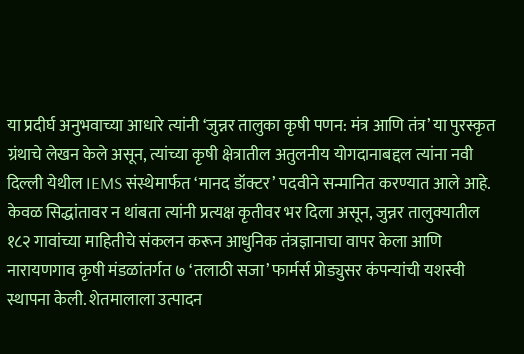या प्रदीर्घ अनुभवाच्या आधारे त्यांनी ‘जुन्नर तालुका कृषी पणन: मंत्र आणि तंत्र’ या पुरस्कृत ग्रंथाचे लेखन केले असून, त्यांच्या कृषी क्षेत्रातील अतुलनीय योगदानाबद्दल त्यांना नवी दिल्ली येथील IEMS संस्थेमार्फत ‘मानद डॉक्टर’ पदवीने सन्मानित करण्यात आले आहे. केवळ सिद्धांतावर न थांबता त्यांनी प्रत्यक्ष कृतीवर भर दिला असून, जुन्नर तालुक्यातील १८२ गावांच्या माहितीचे संकलन करून आधुनिक तंत्रज्ञानाचा वापर केला आणि नारायणगाव कृषी मंडळांतर्गत ७ ‘तलाठी सजा’ फार्मर्स प्रोड्युसर कंपन्यांची यशस्वी स्थापना केली. शेतमालाला उत्पादन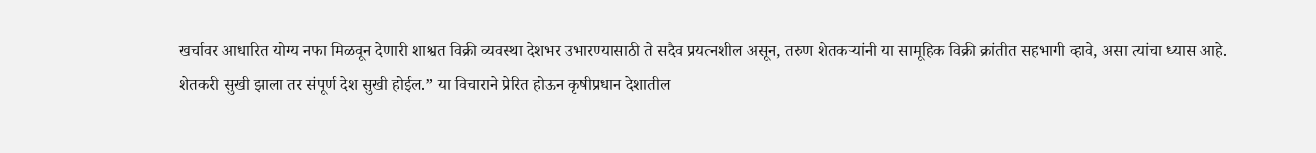खर्चावर आधारित योग्य नफा मिळवून देणारी शाश्वत विक्री व्यवस्था देशभर उभारण्यासाठी ते सदैव प्रयत्नशील असून, तरुण शेतकऱ्यांनी या सामूहिक विक्री क्रांतीत सहभागी व्हावे, असा त्यांचा ध्यास आहे.
शेतकरी सुखी झाला तर संपूर्ण देश सुखी होईल.” या विचाराने प्रेरित होऊन कृषीप्रधान देशातील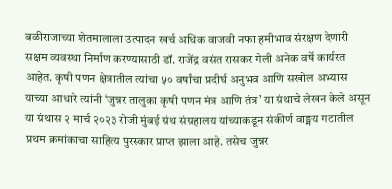बळीराजाच्या शेतमालाला उत्पादन खर्च अधिक वाजवी नफा हमीभाव संरक्षण देणारी सक्षम व्यवस्था निर्माण करण्यासाठी डॉ. राजेंद्र वसंत रासकर गेली अनेक वर्षे कार्यरत आहेत. कृषी पणन क्षेत्रातील त्यांचा ५० वर्षांचा प्रदीर्घ अनुभव आणि सखोल अभ्यास याच्या आधारे त्यांनी ‘जुन्नर तालुका कृषी पणन मंत्र आणि तंत्र’ या ग्रंथाचे लेखन केले असून या ग्रंथास २ मार्च २०२३ रोजी मुंबई ग्रंथ संग्रहालय यांच्याकडून संकीर्ण वाङ्मय गटातील प्रथम क्रमांकाचा साहित्य पुरस्कार प्राप्त झाला आहे. तसेच जुन्नर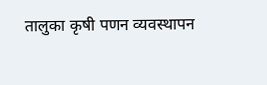तालुका कृषी पणन व्यवस्थापन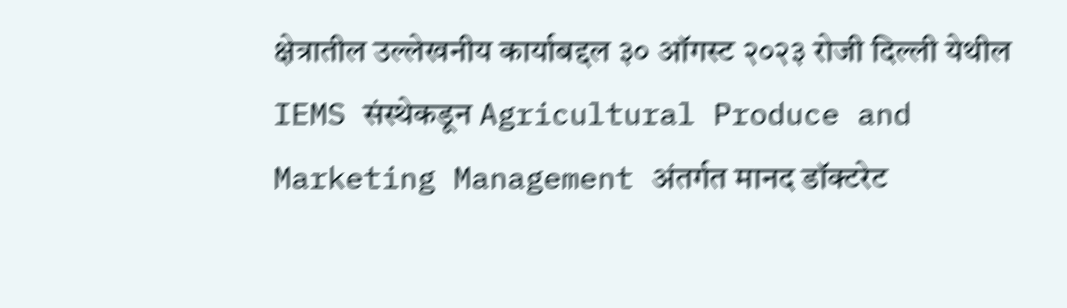क्षेत्रातील उल्लेखनीय कार्याबद्दल ३० ऑगस्ट २०२३ रोजी दिल्ली येथील IEMS संस्थेकडून Agricultural Produce and Marketing Management अंतर्गत मानद डॉक्टरेट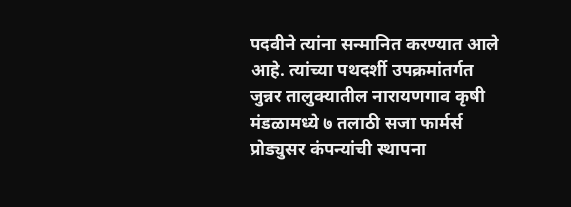पदवीने त्यांना सन्मानित करण्यात आले आहे. त्यांच्या पथदर्शी उपक्रमांतर्गत जुन्नर तालुक्यातील नारायणगाव कृषी मंडळामध्ये ७ तलाठी सजा फार्मर्स प्रोड्युसर कंपन्यांची स्थापना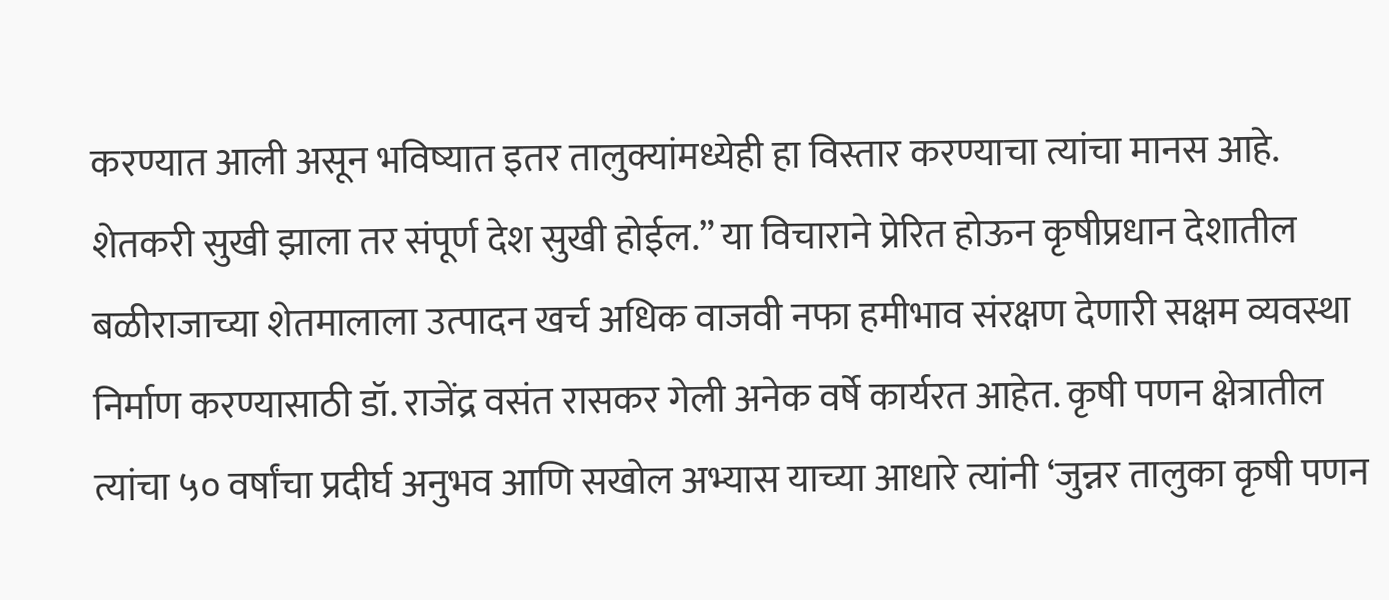करण्यात आली असून भविष्यात इतर तालुक्यांमध्येही हा विस्तार करण्याचा त्यांचा मानस आहे.
शेतकरी सुखी झाला तर संपूर्ण देश सुखी होईल.” या विचाराने प्रेरित होऊन कृषीप्रधान देशातील बळीराजाच्या शेतमालाला उत्पादन खर्च अधिक वाजवी नफा हमीभाव संरक्षण देणारी सक्षम व्यवस्था निर्माण करण्यासाठी डॉ. राजेंद्र वसंत रासकर गेली अनेक वर्षे कार्यरत आहेत. कृषी पणन क्षेत्रातील त्यांचा ५० वर्षांचा प्रदीर्घ अनुभव आणि सखोल अभ्यास याच्या आधारे त्यांनी ‘जुन्नर तालुका कृषी पणन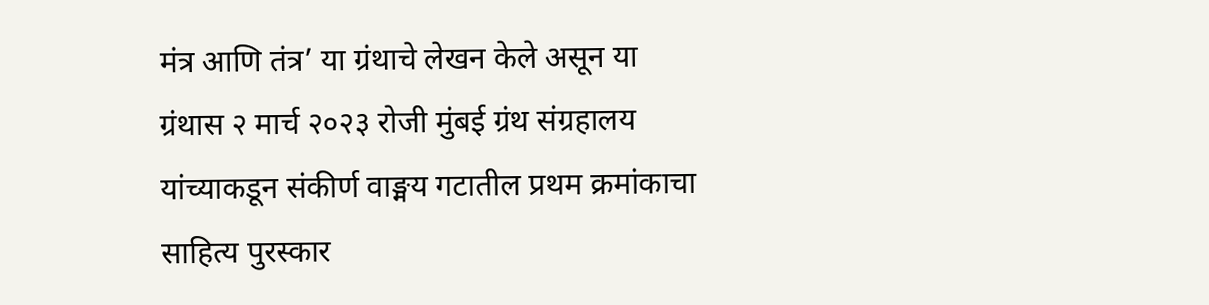मंत्र आणि तंत्र’ या ग्रंथाचे लेखन केले असून या ग्रंथास २ मार्च २०२३ रोजी मुंबई ग्रंथ संग्रहालय यांच्याकडून संकीर्ण वाङ्मय गटातील प्रथम क्रमांकाचा साहित्य पुरस्कार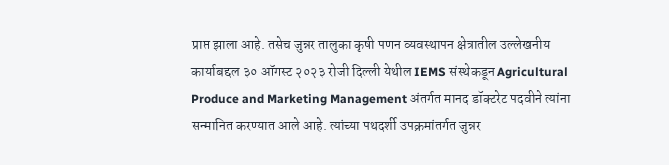प्राप्त झाला आहे. तसेच जुन्नर तालुका कृषी पणन व्यवस्थापन क्षेत्रातील उल्लेखनीय कार्याबद्दल ३० ऑगस्ट २०२३ रोजी दिल्ली येथील IEMS संस्थेकडून Agricultural Produce and Marketing Management अंतर्गत मानद डॉक्टरेट पदवीने त्यांना सन्मानित करण्यात आले आहे. त्यांच्या पथदर्शी उपक्रमांतर्गत जुन्नर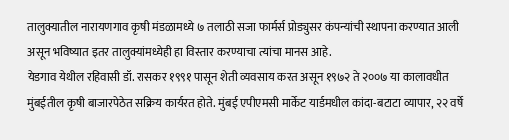तालुक्यातील नारायणगाव कृषी मंडळामध्ये ७ तलाठी सजा फार्मर्स प्रोड्युसर कंपन्यांची स्थापना करण्यात आली असून भविष्यात इतर तालुक्यांमध्येही हा विस्तार करण्याचा त्यांचा मानस आहे.
येडगाव येथील रहिवासी डॉ. रासकर १९९१ पासून शेती व्यवसाय करत असून १९७२ ते २००७ या कालावधीत मुंबईतील कृषी बाजारपेठेत सक्रिय कार्यरत होते. मुंबई एपीएमसी मार्केट यार्डमधील कांदा-बटाटा व्यापार, २२ वर्षे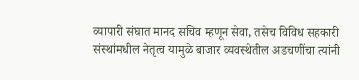व्यापारी संघात मानद सचिव म्हणून सेवा, तसेच विविध सहकारी संस्थांमधील नेतृत्व यामुळे बाजार व्यवस्थेतील अडचणींचा त्यांनी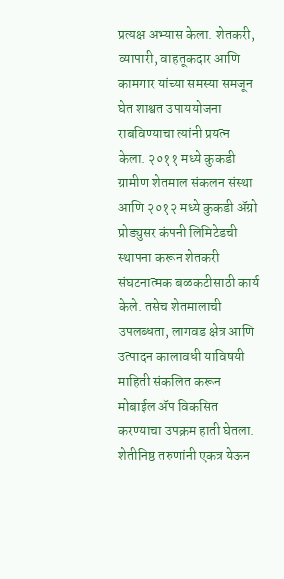प्रत्यक्ष अभ्यास केला. शेतकरी, व्यापारी, वाहतूकदार आणि कामगार यांच्या समस्या समजून घेत शाश्वत उपाययोजना राबविण्याचा त्यांनी प्रयत्न केला. २०११ मध्ये कुकडी ग्रामीण शेतमाल संकलन संस्था आणि २०१२ मध्ये कुकडी ॲग्रो प्रोड्युसर कंपनी लिमिटेडची स्थापना करून शेतकरी संघटनात्मक बळकटीसाठी कार्य केले. तसेच शेतमालाची उपलब्धता, लागवड क्षेत्र आणि उत्पादन कालावधी याविषयी माहिती संकलित करून मोबाईल ॲप विकसित करण्याचा उपक्रम हाती घेतला. शेतीनिष्ठ तरुणांनी एकत्र येऊन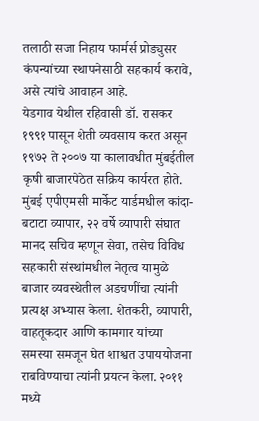तलाठी सजा निहाय फार्मर्स प्रोड्युसर कंपन्यांच्या स्थापनेसाठी सहकार्य करावे, असे त्यांचे आवाहन आहे.
येडगाव येथील रहिवासी डॉ. रासकर १९९१ पासून शेती व्यवसाय करत असून १९७२ ते २००७ या कालावधीत मुंबईतील कृषी बाजारपेठेत सक्रिय कार्यरत होते. मुंबई एपीएमसी मार्केट यार्डमधील कांदा-बटाटा व्यापार, २२ वर्षे व्यापारी संघात मानद सचिव म्हणून सेवा, तसेच विविध सहकारी संस्थांमधील नेतृत्व यामुळे बाजार व्यवस्थेतील अडचणींचा त्यांनी प्रत्यक्ष अभ्यास केला. शेतकरी, व्यापारी, वाहतूकदार आणि कामगार यांच्या समस्या समजून घेत शाश्वत उपाययोजना राबविण्याचा त्यांनी प्रयत्न केला. २०११ मध्ये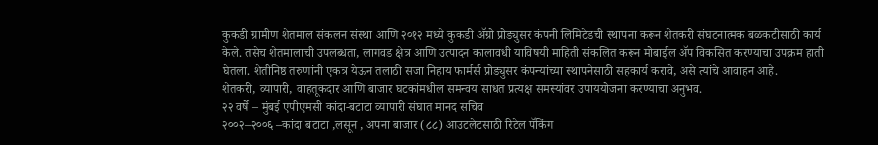कुकडी ग्रामीण शेतमाल संकलन संस्था आणि २०१२ मध्ये कुकडी ॲग्रो प्रोड्युसर कंपनी लिमिटेडची स्थापना करून शेतकरी संघटनात्मक बळकटीसाठी कार्य केले. तसेच शेतमालाची उपलब्धता, लागवड क्षेत्र आणि उत्पादन कालावधी याविषयी माहिती संकलित करून मोबाईल ॲप विकसित करण्याचा उपक्रम हाती घेतला. शेतीनिष्ठ तरुणांनी एकत्र येऊन तलाठी सजा निहाय फार्मर्स प्रोड्युसर कंपन्यांच्या स्थापनेसाठी सहकार्य करावे, असे त्यांचे आवाहन आहे.
शेतकरी, व्यापारी, वाहतूकदार आणि बाजार घटकांमधील समन्वय साधत प्रत्यक्ष समस्यांवर उपाययोजना करण्याचा अनुभव.
२२ वर्षे – मुंबई एपीएमसी कांदा-बटाटा व्यापारी संघात मानद सचिव
२००२–२००६ –कांदा बटाटा ,लसून , अपना बाजार (८८) आउटलेटसाठी रिटेल पॅकिंग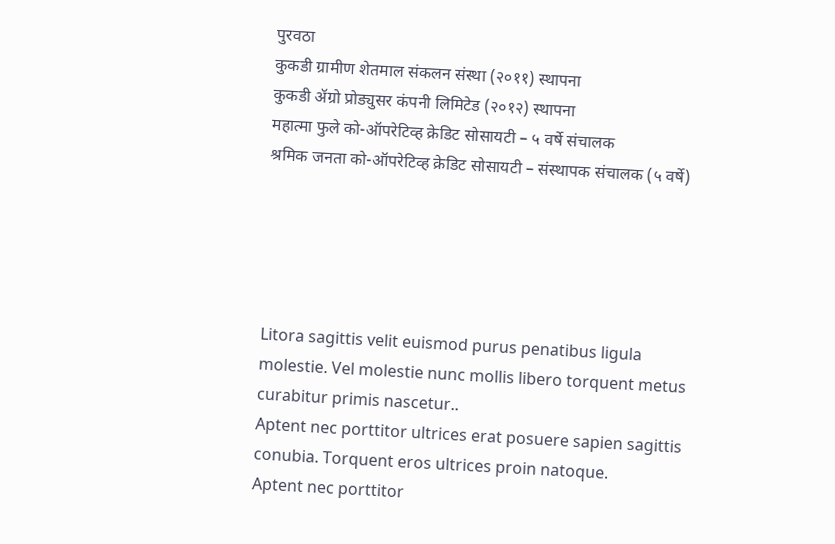पुरवठा
कुकडी ग्रामीण शेतमाल संकलन संस्था (२०११) स्थापना
कुकडी ॲग्रो प्रोड्युसर कंपनी लिमिटेड (२०१२) स्थापना
महात्मा फुले को-ऑपरेटिव्ह क्रेडिट सोसायटी – ५ वर्षे संचालक
श्रमिक जनता को-ऑपरेटिव्ह क्रेडिट सोसायटी – संस्थापक संचालक (५ वर्षे)





Litora sagittis velit euismod purus penatibus ligula molestie. Vel molestie nunc mollis libero torquent metus curabitur primis nascetur..
Aptent nec porttitor ultrices erat posuere sapien sagittis conubia. Torquent eros ultrices proin natoque.
Aptent nec porttitor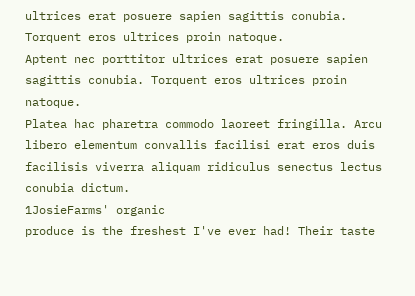ultrices erat posuere sapien sagittis conubia. Torquent eros ultrices proin natoque.
Aptent nec porttitor ultrices erat posuere sapien sagittis conubia. Torquent eros ultrices proin natoque.
Platea hac pharetra commodo laoreet fringilla. Arcu libero elementum convallis facilisi erat eros duis facilisis viverra aliquam ridiculus senectus lectus conubia dictum.
1JosieFarms' organic
produce is the freshest I've ever had! Their taste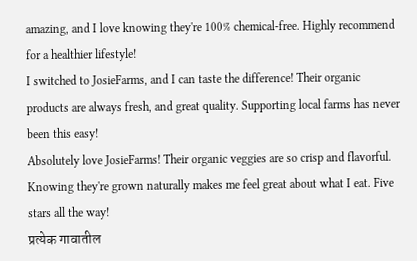amazing, and I love knowing they're 100% chemical-free. Highly recommend for a healthier lifestyle!
I switched to JosieFarms, and I can taste the difference! Their organic products are always fresh, and great quality. Supporting local farms has never been this easy!
Absolutely love JosieFarms! Their organic veggies are so crisp and flavorful. Knowing they're grown naturally makes me feel great about what I eat. Five stars all the way!
प्रत्येक गावातील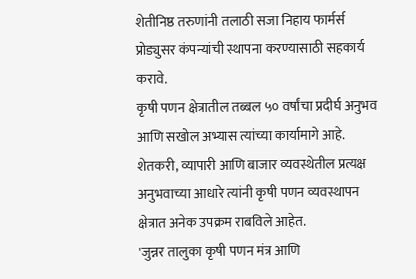शेतीनिष्ठ तरुणांनी तलाठी सजा निहाय फार्मर्स प्रोड्युसर कंपन्यांची स्थापना करण्यासाठी सहकार्य करावे.
कृषी पणन क्षेत्रातील तब्बल ५० वर्षांचा प्रदीर्घ अनुभव आणि सखोल अभ्यास त्यांच्या कार्यामागे आहे. शेतकरी, व्यापारी आणि बाजार व्यवस्थेतील प्रत्यक्ष अनुभवाच्या आधारे त्यांनी कृषी पणन व्यवस्थापन क्षेत्रात अनेक उपक्रम राबविले आहेत.
'जुन्नर तालुका कृषी पणन मंत्र आणि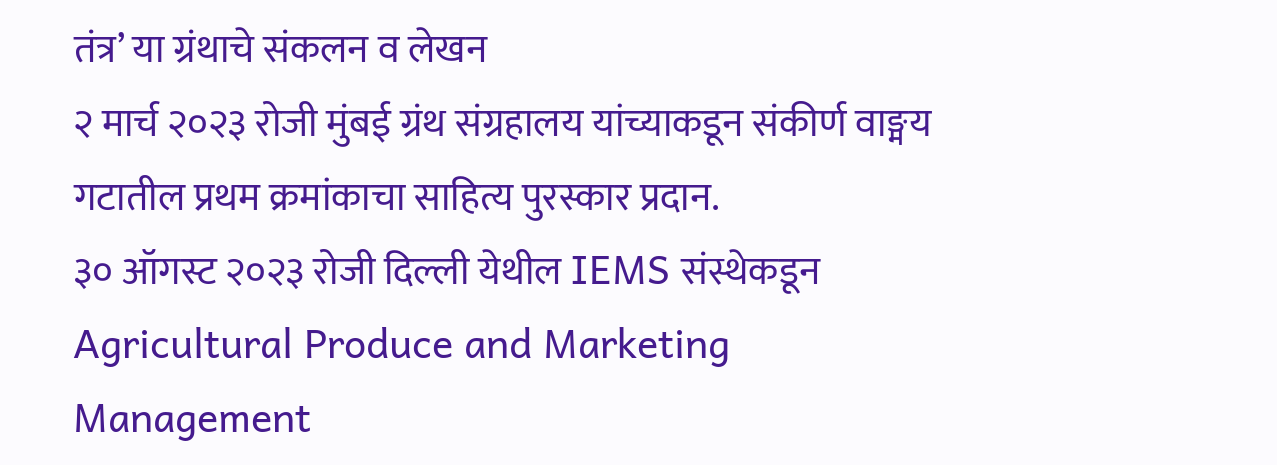तंत्र’ या ग्रंथाचे संकलन व लेखन
२ मार्च २०२३ रोजी मुंबई ग्रंथ संग्रहालय यांच्याकडून संकीर्ण वाङ्मय गटातील प्रथम क्रमांकाचा साहित्य पुरस्कार प्रदान.
३० ऑगस्ट २०२३ रोजी दिल्ली येथील IEMS संस्थेकडून Agricultural Produce and Marketing Management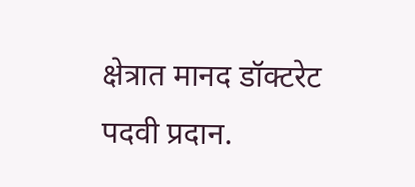क्षेत्रात मानद डॉक्टरेट पदवी प्रदान.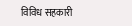विविध सहकारी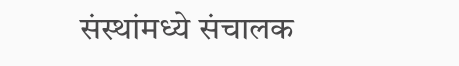संस्थांमध्ये संचालक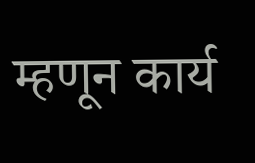म्हणून कार्य